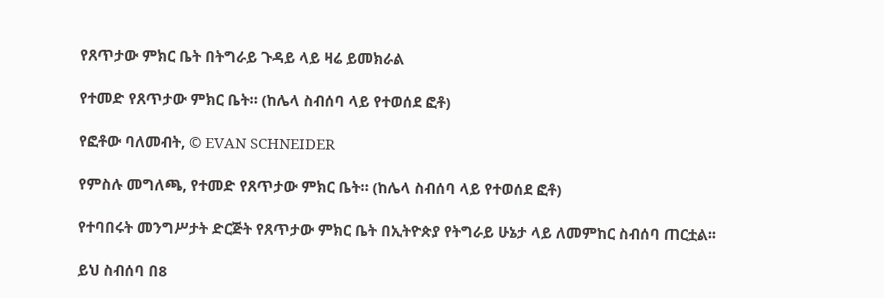የጸጥታው ምክር ቤት በትግራይ ጉዳይ ላይ ዛሬ ይመክራል

የተመድ የጸጥታው ምክር ቤት። (ከሌላ ስብሰባ ላይ የተወሰደ ፎቶ)

የፎቶው ባለመብት, © EVAN SCHNEIDER

የምስሉ መግለጫ, የተመድ የጸጥታው ምክር ቤት። (ከሌላ ስብሰባ ላይ የተወሰደ ፎቶ)

የተባበሩት መንግሥታት ድርጅት የጸጥታው ምክር ቤት በኢትዮጵያ የትግራይ ሁኔታ ላይ ለመምከር ስብሰባ ጠርቷል፡፡

ይህ ስብሰባ በ8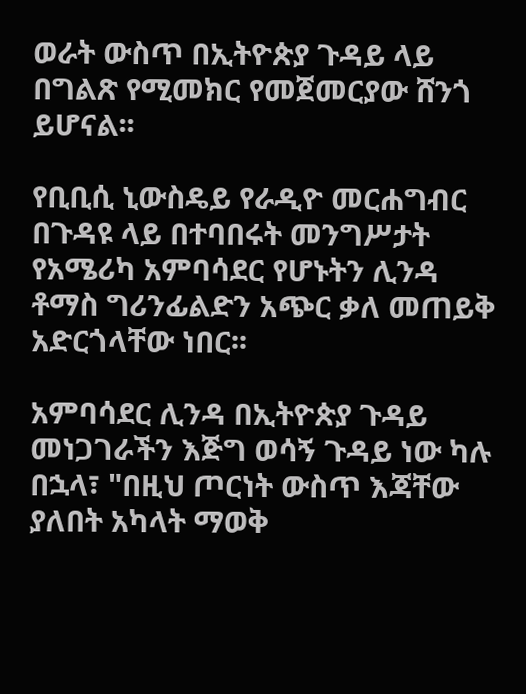ወራት ውስጥ በኢትዮጵያ ጉዳይ ላይ በግልጽ የሚመክር የመጀመርያው ሸንጎ ይሆናል፡፡

የቢቢሲ ኒውስዴይ የራዲዮ መርሐግብር በጉዳዩ ላይ በተባበሩት መንግሥታት የአሜሪካ አምባሳደር የሆኑትን ሊንዳ ቶማስ ግሪንፊልድን አጭር ቃለ መጠይቅ አድርጎላቸው ነበር፡፡

አምባሳደር ሊንዳ በኢትዮጵያ ጉዳይ መነጋገራችን እጅግ ወሳኝ ጉዳይ ነው ካሉ በኋላ፣ "በዚህ ጦርነት ውስጥ እጃቸው ያለበት አካላት ማወቅ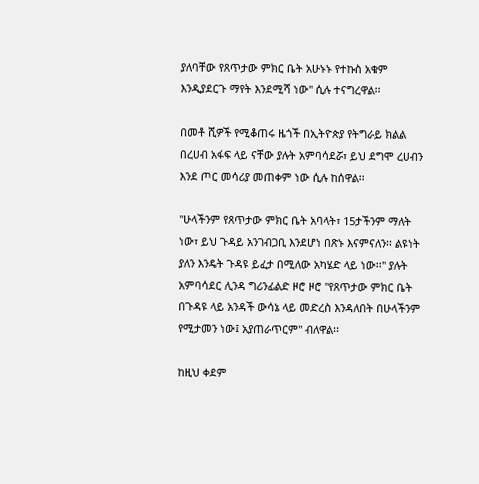ያለባቸው የጸጥታው ምክር ቤት አሁኑኑ የተኩስ አቁም እንዲያደርጉ ማየት እንደሚሻ ነው" ሲሉ ተናግረዋል፡፡

በመቶ ሺዎች የሚቆጠሩ ዜጎች በኢትዮጵያ የትግራይ ክልል በረሀብ አፋፍ ላይ ናቸው ያሉት አምባሳደሯ፣ ይህ ደግሞ ረሀብን እንደ ጦር መሳሪያ መጠቀም ነው ሲሉ ከሰዋል፡፡

"ሁላችንም የጸጥታው ምክር ቤት አባላት፣ 15ታችንም ማለት ነው፣ ይህ ጉዳይ አንገብጋቢ እንደሆነ በጽኑ እናምናለን፡፡ ልዩነት ያለን እንዴት ጉዳዩ ይፈታ በሚለው አካሄድ ላይ ነው፡፡" ያሉት አምባሳደር ሊንዳ ግሪንፊልድ ዞሮ ዞሮ "የጸጥታው ምክር ቤት በጉዳዩ ላይ አንዳች ውሳኔ ላይ መድረስ እንዳለበት በሁላችንም የሚታመን ነው፤ አያጠራጥርም" ብለዋል፡፡

ከዚህ ቀደም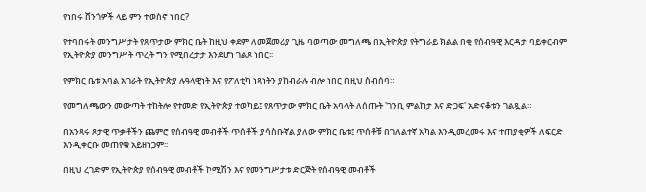የነበሩ ሸንጎዎች ላይ ምን ተወስኖ ነበር?

የተባበሩት መንግሥታት የጸጥታው ምክር ቤት ከዚህ ቀደም ለመጀመሪያ ጊዜ ባወጣው መግለጫ በኢትዮጵያ የትግራይ ክልል በቂ የሰብዓዊ እርዳታ ባይቀርብም የኢትዮጵያ መንግሥት ጥረት ግን የሚበረታታ እንደሆነ ገልጾ ነበር፡፡

የምክር ቤቱ አባል አገራት የኢትዮጵያ ሉዓላዊነት እና የፖለቲካ ነጻነትን ያከብራሉ ብሎ ነበር በዚህ ስብሰባ።

የመግለጫውን መውጣት ተከትሎ የተመድ የኢትዮጵያ ተወካይ፤ የጸጥታው ምክር ቤት አባላት ለሰጡት 'ገንቢ ምልከታ እና ድጋፍ' አድናቆቱን ገልጿል።

በአንጻሩ ጾታዊ ጥቃቶችን ጨምሮ የሰብዓዊ መብቶች ጥሰቶች ያሳስቡኛል ያለው ምክር ቤቱ፤ ጥሰቶቹ በገለልተኛ አካል እንዲመረመሩ እና ተጠያቂዎች ለፍርድ እንዲቀርቡ መጠየቁ አይዘነጋም፡፡

በዚህ ረገድም የኢትዮጵያ የሰብዓዊ መብቶች ኮሚሽን እና የመንግሥታቱ ድርጅት የሰብዓዊ መብቶች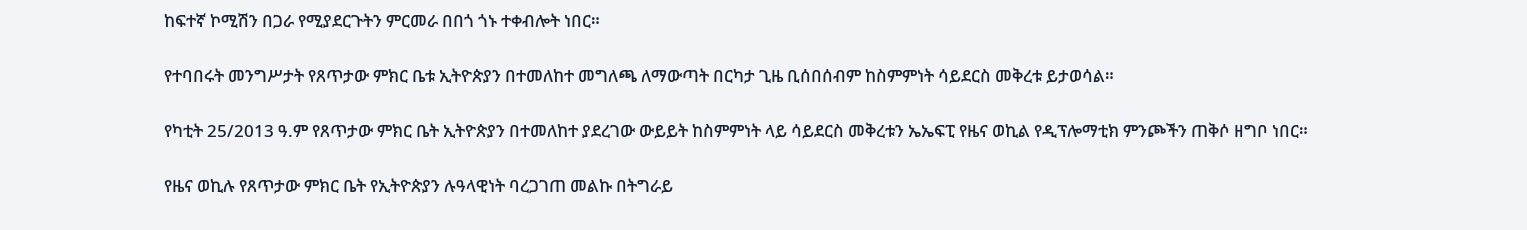ከፍተኛ ኮሚሽን በጋራ የሚያደርጉትን ምርመራ በበጎ ጎኑ ተቀብሎት ነበር።

የተባበሩት መንግሥታት የጸጥታው ምክር ቤቱ ኢትዮጵያን በተመለከተ መግለጫ ለማውጣት በርካታ ጊዜ ቢሰበሰብም ከስምምነት ሳይደርስ መቅረቱ ይታወሳል።

የካቲት 25/2013 ዓ.ም የጸጥታው ምክር ቤት ኢትዮጵያን በተመለከተ ያደረገው ውይይት ከስምምነት ላይ ሳይደርስ መቅረቱን ኤኤፍፒ የዜና ወኪል የዲፕሎማቲክ ምንጮችን ጠቅሶ ዘግቦ ነበር።

የዜና ወኪሉ የጸጥታው ምክር ቤት የኢትዮጵያን ሉዓላዊነት ባረጋገጠ መልኩ በትግራይ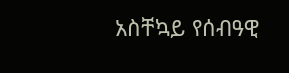አስቸኳይ የሰብዓዊ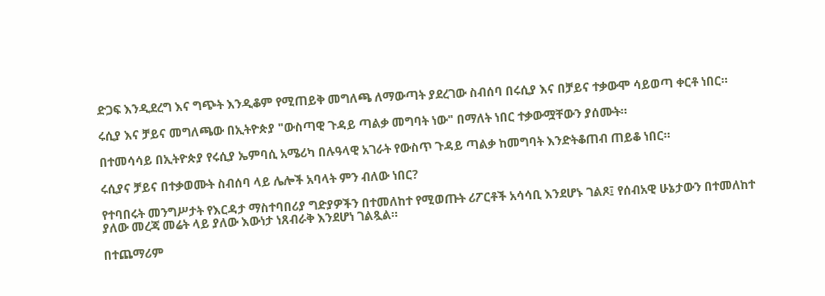ድጋፍ እንዲደረግ እና ግጭት እንዲቆም የሚጠይቅ መግለጫ ለማውጣት ያደረገው ስብሰባ በሩሲያ እና በቻይና ተቃውሞ ሳይወጣ ቀርቶ ነበር።

ሩሲያ እና ቻይና መግለጫው በኢትዮጵያ "ውስጣዊ ጉዳይ ጣልቃ መግባት ነው" በማለት ነበር ተቃውሟቸውን ያሰሙት።

በተመሳሳይ በኢትዮጵያ የሩሲያ ኤምባሲ አሜሪካ በሉዓላዊ አገራት የውስጥ ጉዳይ ጣልቃ ከመግባት እንድትቆጠብ ጠይቆ ነበር።

ሩሲያና ቻይና በተቃወሙት ስብሰባ ላይ ሌሎች አባላት ምን ብለው ነበር?

የተባበሩት መንግሥታት የእርዳታ ማስተባበሪያ ግድያዎችን በተመለከተ የሚወጡት ሪፖርቶች አሳሳቢ እንደሆኑ ገልጾ፤ የሰብአዊ ሁኔታውን በተመለከተ ያለው መረጃ መሬት ላይ ያለው እውነታ ነጸብራቅ እንደሆነ ገልጿል።

በተጨማሪም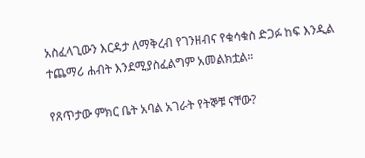አስፈላጊውን እርዳታ ለማቅረብ የገንዘብና የቁሳቁስ ድጋፉ ከፍ እንዲል ተጨማሪ ሐብት እንደሚያስፈልግም አመልክቷል።

የጸጥታው ምክር ቤት አባል አገራት የትኞቹ ናቸው?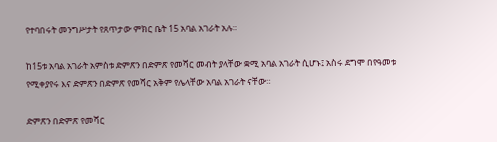የተባበሩት መንግሥታት የጸጥታው ምክር ቤት 15 አባል አገራት አሉ።

ከ15ቱ አባል አገራት አምስቱ ድምጽን በድምጽ የመሻር መብት ያላቸው ቋሚ አባል አገራት ሲሆኑ፤ አስሩ ደግሞ በየዓመቱ የሚቀያየሩ እና ድምጽን በድምጽ የመሻር አቅም የሌላቸው አባል አገራት ናቸው።

ድምጽን በድምጽ የመሻር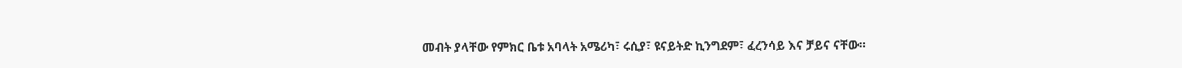መብት ያላቸው የምክር ቤቱ አባላት አሜሪካ፣ ሩሲያ፣ ዩናይትድ ኪንግደም፣ ፈረንሳይ እና ቻይና ናቸው።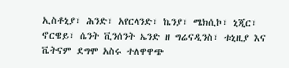ኢስቶኒያ፣ ሕንድ፣ አየርላንድ፣ ኬንያ፣ ሜክሲኮ፣ ኒጂር፣ ኖርዌይ፣ ሴንት ቪንሰንት ኤንድ ዘ ግሬናዲንስ፣ ቱኒዚያ እና ቬትናም ደግሞ አስሩ ተለዋዋጭ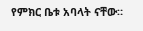የምክር ቤቱ አባላት ናቸው።